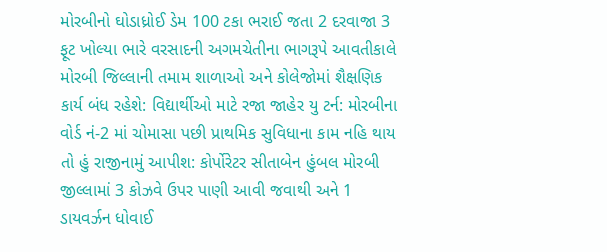મોરબીનો ઘોડાધ્રોઈ ડેમ 100 ટકા ભરાઈ જતા 2 દરવાજા 3 ફૂટ ખોલ્યા ભારે વરસાદની અગમચેતીના ભાગરૂપે આવતીકાલે મોરબી જિલ્લાની તમામ શાળાઓ અને કોલેજોમાં શૈક્ષણિક કાર્ય બંધ રહેશે: વિદ્યાર્થીઓ માટે રજા જાહેર યુ ટર્ન: મોરબીના વોર્ડ નં-2 માં ચોમાસા પછી પ્રાથમિક સુવિધાના કામ નહિ થાય તો હું રાજીનામું આપીશ: કોર્પોરેટર સીતાબેન હુંબલ મોરબી જીલ્લામાં 3 કોઝવે ઉપર પાણી આવી જવાથી અને 1 ડાયવર્ઝન ધોવાઈ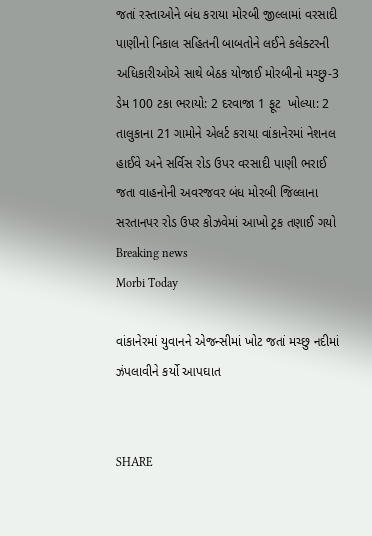જતાં રસ્તાઓને બંધ કરાયા મોરબી જીલ્લામાં વરસાદી પાણીનો નિકાલ સહિતની બાબતોને લઈને કલેક્ટરની અધિકારીઓએ સાથે બેઠક યોજાઈ મોરબીનો મચ્છુ-3 ડેમ 100 ટકા ભરાયો: 2 દરવાજા 1 ફૂટ  ખોલ્યા: 2 તાલુકાના 21 ગામોને એલર્ટ કરાયા વાંકાનેરમાં નેશનલ હાઈવે અને સર્વિસ રોડ ઉપર વરસાદી પાણી ભરાઈ જતા વાહનોની અવરજવર બંધ મોરબી જિલ્લાના સરતાનપર રોડ ઉપર કોઝવેમાં આખો ટ્રક તણાઈ ગયો
Breaking news
Morbi Today

વાંકાનેરમાં યુવાનને એજન્સીમાં ખોટ જતાં મચ્છુ નદીમાં ઝંપલાવીને કર્યો આપઘાત


SHARE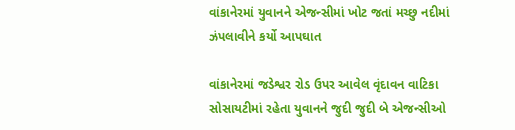વાંકાનેરમાં યુવાનને એજન્સીમાં ખોટ જતાં મચ્છુ નદીમાં ઝંપલાવીને કર્યો આપઘાત

વાંકાનેરમાં જડેશ્વર રોડ ઉપર આવેલ વૃંદાવન વાટિકા સોસાયટીમાં રહેતા યુવાનને જુદી જુદી બે એજન્સીઓ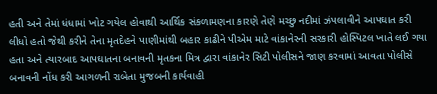હતી અને તેમાં ધંધામાં ખોટ ગયેલ હોવાથી આર્થિક સંકળામણના કારણે તેણે મચ્છુ નદીમાં ઝંપલાવીને આપઘાત કરી લીધો હતો જેથી કરીને તેના મૃતદેહને પાણીમાંથી બહાર કાઢીને પીએમ માટે વાંકાનેરની સરકારી હોસ્પિટલ ખાતે લઈ ગયા હતા અને ત્યારબાદ આપઘાતના બનાવની મૃતકના મિત્ર દ્વારા વાંકાનેર સિટી પોલીસને જાણ કરવામાં આવતા પોલીસે બનાવની નોંધ કરી આગળની રાબેતા મુજબની કાર્યવાહી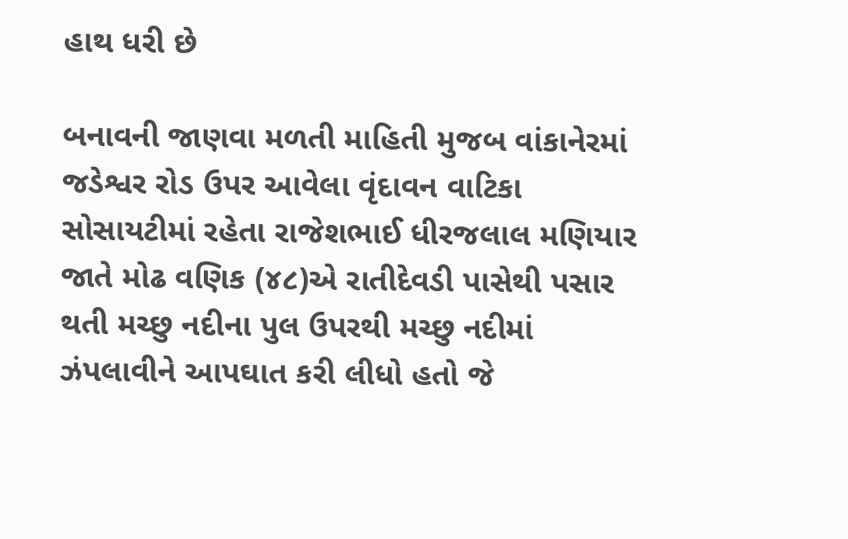હાથ ધરી છે

બનાવની જાણવા મળતી માહિતી મુજબ વાંકાનેરમાં જડેશ્વર રોડ ઉપર આવેલા વૃંદાવન વાટિકા સોસાયટીમાં રહેતા રાજેશભાઈ ધીરજલાલ મણિયાર જાતે મોઢ વણિક (૪૮)એ રાતીદેવડી પાસેથી પસાર થતી મચ્છુ નદીના પુલ ઉપરથી મચ્છુ નદીમાં ઝંપલાવીને આપઘાત કરી લીધો હતો જે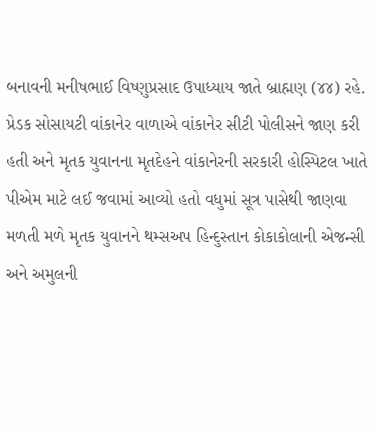બનાવની મનીષભાઈ વિષ્ણુપ્રસાદ ઉપાધ્યાય જાતે બ્રાહ્મણ (૪૪) રહે. પ્રેડક સોસાયટી વાંકાનેર વાળાએ વાંકાનેર સીટી પોલીસને જાણ કરી હતી અને મૃતક યુવાનના મૃતદેહને વાંકાનેરની સરકારી હોસ્પિટલ ખાતે પીએમ માટે લઈ જવામાં આવ્યો હતો વધુમાં સૂત્ર પાસેથી જાણવા મળતી મળે મૃતક યુવાનને થમ્સઅપ હિન્દુસ્તાન કોકાકોલાની એજન્સી અને અમુલની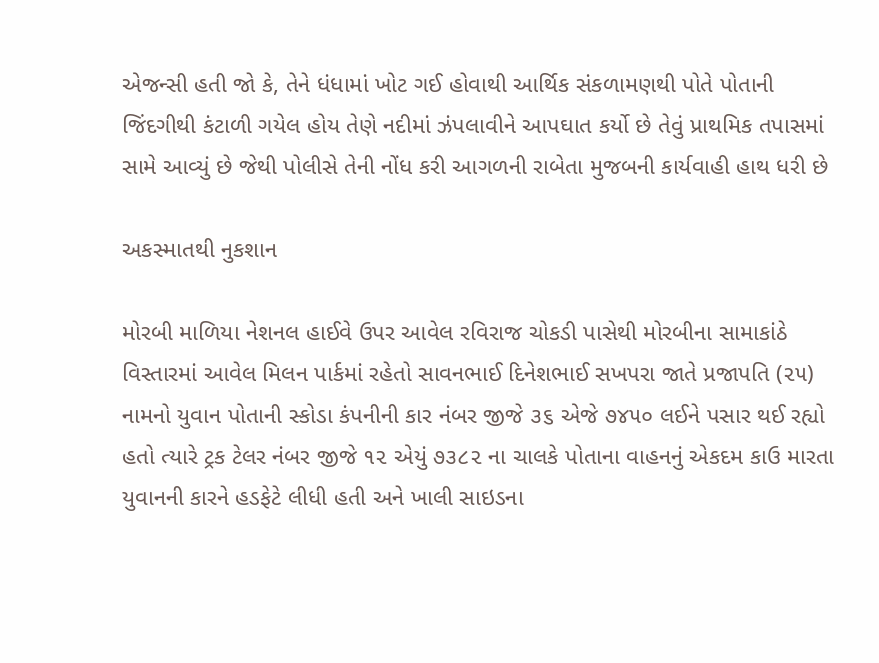એજન્સી હતી જો કે, તેને ધંધામાં ખોટ ગઈ હોવાથી આર્થિક સંકળામણથી પોતે પોતાની જિંદગીથી કંટાળી ગયેલ હોય તેણે નદીમાં ઝંપલાવીને આપઘાત કર્યો છે તેવું પ્રાથમિક તપાસમાં સામે આવ્યું છે જેથી પોલીસે તેની નોંધ કરી આગળની રાબેતા મુજબની કાર્યવાહી હાથ ધરી છે

અકસ્માતથી નુકશાન

મોરબી માળિયા નેશનલ હાઈવે ઉપર આવેલ રવિરાજ ચોકડી પાસેથી મોરબીના સામાકાંઠે વિસ્તારમાં આવેલ મિલન પાર્કમાં રહેતો સાવનભાઈ દિનેશભાઈ સખપરા જાતે પ્રજાપતિ (૨૫) નામનો યુવાન પોતાની સ્કોડા કંપનીની કાર નંબર જીજે ૩૬ એજે ૭૪૫૦ લઈને પસાર થઈ રહ્યો હતો ત્યારે ટ્રક ટેલર નંબર જીજે ૧૨ એયું ૭૩૮૨ ના ચાલકે પોતાના વાહનનું એકદમ કાઉ મારતા યુવાનની કારને હડફેટે લીધી હતી અને ખાલી સાઇડના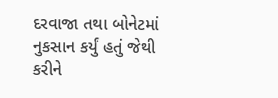દરવાજા તથા બોનેટમાં નુકસાન કર્યું હતું જેથી કરીને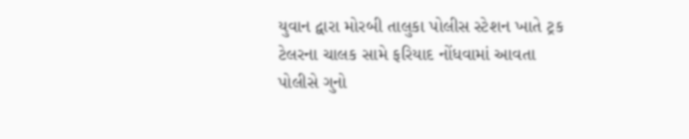યુવાન દ્વારા મોરબી તાલુકા પોલીસ સ્ટેશન ખાતે ટ્રક ટેલરના ચાલક સામે ફરિયાદ નોંધવામાં આવતા પોલીસે ગુનો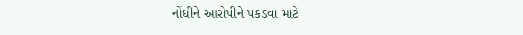નોંધીને આરોપીને પકડવા માટે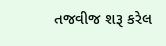તજવીજ શરૂ કરેલ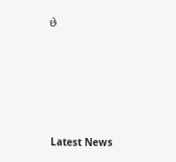છે






Latest News